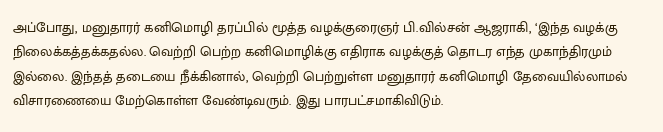அப்போது, மனுதாரர் கனிமொழி தரப்பில் மூத்த வழக்குரைஞர் பி.வில்சன் ஆஜராகி, ‘இந்த வழக்கு நிலைக்கத்தக்கதல்ல. வெற்றி பெற்ற கனிமொழிக்கு எதிராக வழக்குத் தொடர எந்த முகாந்திரமும் இல்லை. இந்தத் தடையை நீக்கினால், வெற்றி பெற்றுள்ள மனுதாரர் கனிமொழி தேவையில்லாமல் விசாரணையை மேற்கொள்ள வேண்டிவரும். இது பாரபட்சமாகிவிடும்.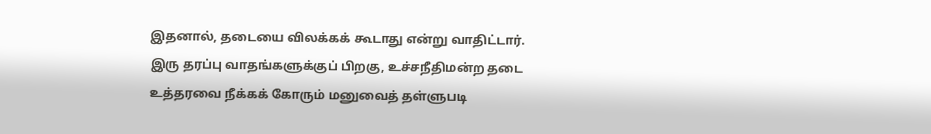இதனால், தடையை விலக்கக் கூடாது என்று வாதிட்டார். இரு தரப்பு வாதங்களுக்குப் பிறகு, உச்சநீதிமன்ற தடை உத்தரவை நீக்கக் கோரும் மனுவைத் தள்ளுபடி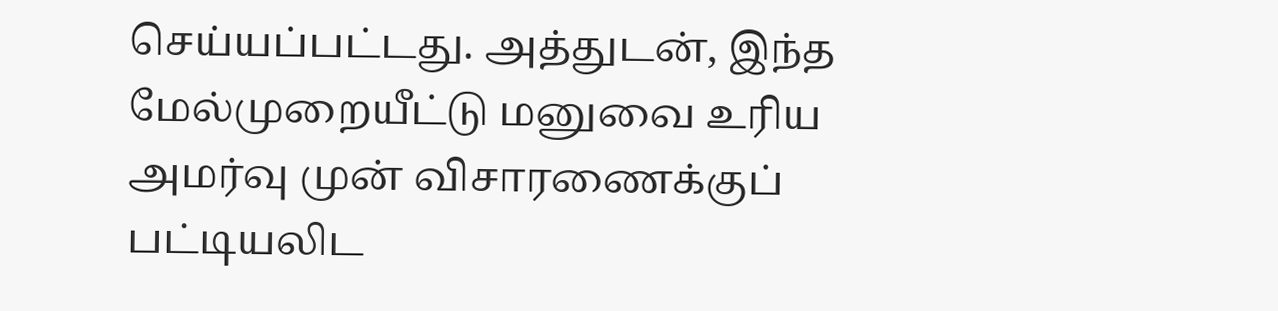செய்யப்பட்டது. அத்துடன், இந்த மேல்முறையீட்டு மனுவை உரிய அமர்வு முன் விசாரணைக்குப் பட்டியலிட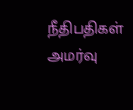நீதிபதிகள் அமர்வு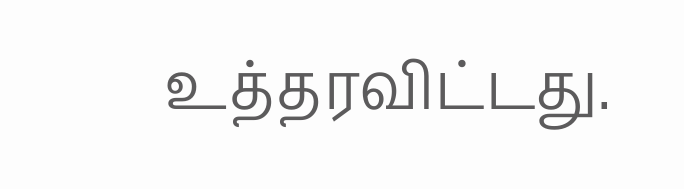உத்தரவிட்டது.